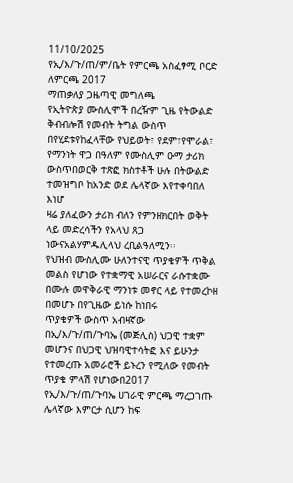11/10/2025
የኢ/እ/ጉ/ጠ/ም/ቤት የምርጫ አስፈፃሚ ቦርድ ለምርጫ 2017
ማጠቃለያ ጋዜጣዊ መግለጫ
የኢትዮጵያ ሙስሊሞች በረዥም ጊዜ የትውልድ ቅብብሎሽ የመብት ትግል ውስጥ በየሂደቱየከፈላቸው የህይወት፣ የደም፣የሞራል፣ የማንነት ዋጋ በዓለም የሙስሊም ዑማ ታሪክ ውስጥበወርቅ ተጽፎ ክስተቶች ሁሉ በትውልድ ተመዝግቦ ከአንድ ወደ ሌላኛው እየተቀባበለ እነሆ
ዛሬ ያለፈውን ታሪክ ብለን የምንዘክርበት ወቅት ላይ መድረሳችን የአላህ ጸጋ ነውናአልሃምዱሊላህ ረቢልዓለሚን፡፡
የህዝብ ሙስሊሙ ሁለንተናዊ ጥያቄዎች ጥቅል መልስ የሆነው የተቋማዊ አሠራርና ራሱተቋሙ በሙሉ መዋቅራዊ ማንነቱ መኖር ላይ የተመረኮዘ በመሆኑ በየጊዜው ይነሱ ከነበሩ
ጥያቄዎች ውስጥ አብዛኛው በኢ/እ/ጉ/ጠ/ጉባኤ (መጅሊስ) ህጋዊ ተቋም መሆንና በህጋዊ ህዝባዊተሳትፎ እና ይሁንታ የተመረጡ አመራሮች ይኑረን የሚለው የመብት ጥያቄ ምላሽ የሆነውበ2017 የኢ/እ/ጉ/ጠ/ጉባኤ ሀገራዊ ምርጫ ማረጋገጡ ሌላኛው እምርታ ሲሆን ከፍ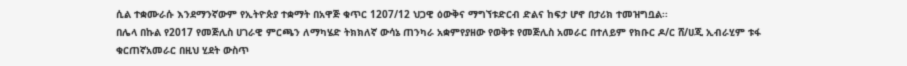ሲል ተቋሙራሱ እንደማንኛውም የኢትዮጵያ ተቋማት በአዋጅ ቁጥር 1207/12 ህጋዊ ዕውቅና ማግኘቱድርብ ድልና ከፍታ ሆኖ በታሪክ ተመዝግቧል፡፡
በሌላ በኩል የ2017 የመጅሊስ ሀገራዊ ምርጫን ለማካሄድ ትክክለኛ ውሳኔ ጠንካራ አቋምየያዘው የወቅቱ የመጅሊስ አመራር በተለይም የክቡር ዶ/ር ሸ/ሀጂ ኢብራሂም ቱፋ ቁርጠኛአመራር በዚህ ሂደት ውስጥ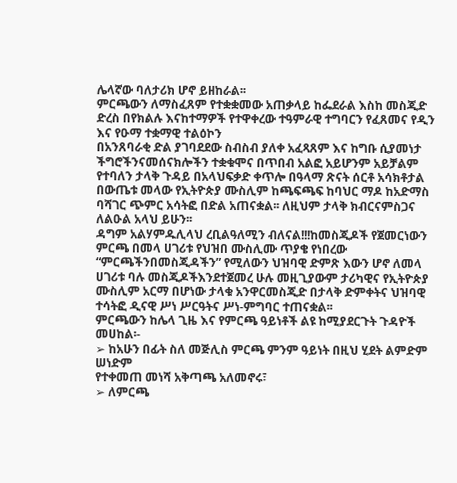ሌላኛው ባለታሪክ ሆኖ ይዘከራል፡፡
ምርጫውን ለማስፈጸም የተቋቋመው አጠቃላይ ከፌደራል እስከ መስጂድ ድረስ በየክልሉ እናከተማዎች የተዋቀረው ተዓምራዊ ተግባርን የፈጸመና የዲን እና የዑማ ተቋማዊ ተልዕኮን
በአንጸባራቂ ድል ያገባደደው ስብስብ ያለቀ አፈጻጸም እና ከግቡ ሲያመነታ ችግሮችንናመሰናክሎችን ተቋቁሞና በጥበብ አልፎ አይሆንም አይቻልም የተባለን ታላቅ ጉዳይ በአላህፍቃድ ቀጥሎ በዓላማ ጽናት ሰርቶ አሳክቶታል በውጤቱ መላው የኢትዮጵያ ሙስሊም ከጫፍጫፍ ከባህር ማዶ ከአድማስ ባሻገር ጭምር አሳትፎ በድል አጠናቋል፡፡ ለዚህም ታላቅ ክብርናምስጋና ለልዑል አላህ ይሁን፡፡
ዳግም አልሃምዱሊላህ ረቢልዓለሚን ብለናል!!!ከመስጂዶች የጀመርነውን ምርጫ በመላ ሀገሪቱ የህዝበ ሙስሊሙ ጥያቄ የነበረው “ምርጫችንበመስጂዳችን” የሚለውን ህዝባዊ ድምጽ እውን ሆኖ ለመላ ሀገሪቱ ባሉ መስጂዶችእንደተጀመረ ሁሉ መዚጊያውም ታሪካዊና የኢትዮጵያ ሙስሊም አርማ በሆነው ታላቁ አንዋርመስጂድ በታላቅ ድምቀትና ህዝባዊ ተሳትፎ ዲናዊ ሥነ ሥርዓትና ሥነ-ምግባር ተጠናቋል፡፡
ምርጫውን ከሌላ ጊዜ እና የምርጫ ዓይነቶች ልዩ ከሚያደርጉት ጉዳዮች መሀከል፡-
➢ ከአሁን በፊት ስለ መጅሊስ ምርጫ ምንም ዓይነት በዚህ ሂደት ልምድም ሠነድም
የተቀመጠ መነሻ አቅጣጫ አለመኖሩ፣
➢ ለምርጫ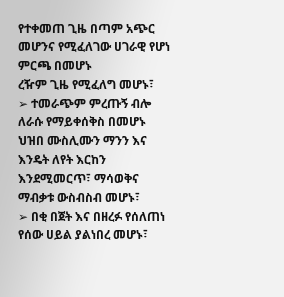የተቀመጠ ጊዜ በጣም አጭር መሆንና የሚፈለገው ሀገራዊ የሆነ ምርጫ በመሆኑ
ረዥም ጊዜ የሚፈለግ መሆኑ፣
➢ ተመራጭም ምረጡኝ ብሎ ለራሱ የማይቀሰቅስ በመሆኑ ህዝበ ሙስሊሙን ማንን እና
እንዴት ለየት እርከን እንደሚመርጥ፣ ማሳወቅና ማብቃቱ ውስብስብ መሆኑ፣
➢ በቂ በጀት እና በዘረፉ የሰለጠነ የሰው ሀይል ያልነበረ መሆኑ፣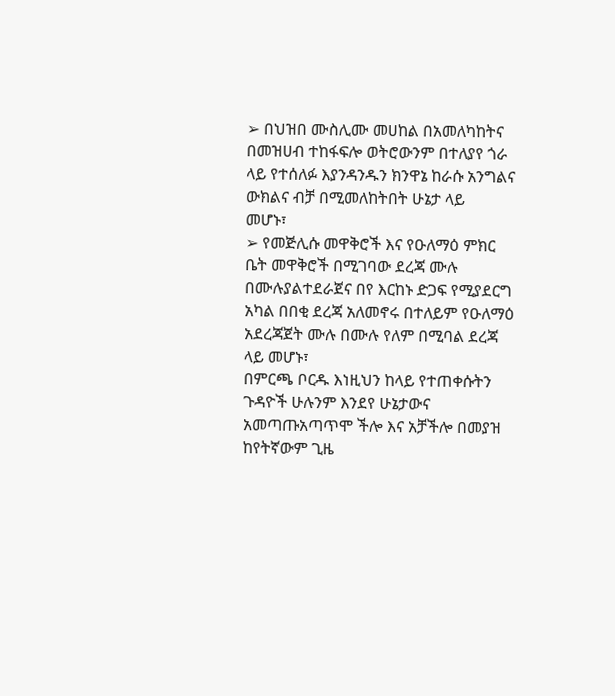➢ በህዝበ ሙስሊሙ መሀከል በአመለካከትና በመዝሀብ ተከፋፍሎ ወትሮውንም በተለያየ ጎራ
ላይ የተሰለፉ እያንዳንዱን ክንዋኔ ከራሱ አንግልና ውክልና ብቻ በሚመለከትበት ሁኔታ ላይ
መሆኑ፣
➢ የመጅሊሱ መዋቅሮች እና የዑለማዕ ምክር ቤት መዋቅሮች በሚገባው ደረጃ ሙሉ በሙሉያልተደራጀና በየ እርከኑ ድጋፍ የሚያደርግ አካል በበቂ ደረጃ አለመኖሩ በተለይም የዑለማዕ
አደረጃጀት ሙሉ በሙሉ የለም በሚባል ደረጃ ላይ መሆኑ፣
በምርጫ ቦርዱ እነዚህን ከላይ የተጠቀሱትን ጉዳዮች ሁሉንም እንደየ ሁኔታውና አመጣጡአጣጥሞ ችሎ እና አቻችሎ በመያዝ ከየትኛውም ጊዜ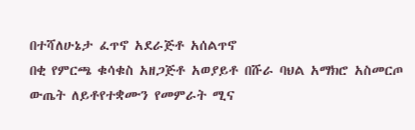በተሻለሁኔታ ፈጥኖ አደራጅቶ አሰልጥኖ
በቂ የምርጫ ቁሳቁስ አዘጋጅቶ አወያይቶ በሹራ ባህል አማክሮ አስመርጦ ውጤት ለይቶየተቋሙን የመምራት ሚና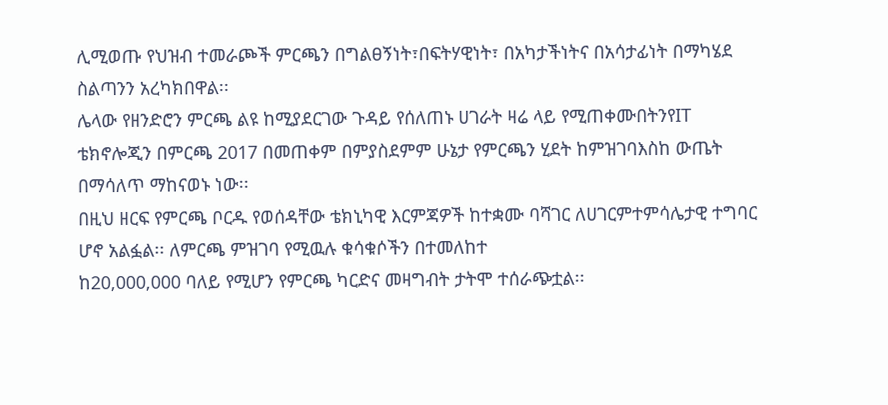ሊሚወጡ የህዝብ ተመራጮች ምርጫን በግልፀኝነት፣በፍትሃዊነት፣ በአካታችነትና በአሳታፊነት በማካሄደ ስልጣንን አረካክበዋል፡፡
ሌላው የዘንድሮን ምርጫ ልዩ ከሚያደርገው ጉዳይ የሰለጠኑ ሀገራት ዛሬ ላይ የሚጠቀሙበትንየIT ቴክኖሎጂን በምርጫ 2017 በመጠቀም በምያስደምም ሁኔታ የምርጫን ሂደት ከምዝገባእስከ ውጤት በማሳለጥ ማከናወኑ ነው፡፡
በዚህ ዘርፍ የምርጫ ቦርዱ የወሰዳቸው ቴክኒካዊ እርምጃዎች ከተቋሙ ባሻገር ለሀገርምተምሳሌታዊ ተግባር ሆኖ አልፏል፡፡ ለምርጫ ምዝገባ የሚዉሉ ቁሳቁሶችን በተመለከተ
ከ20,000,000 ባለይ የሚሆን የምርጫ ካርድና መዛግብት ታትሞ ተሰራጭቷል፡፡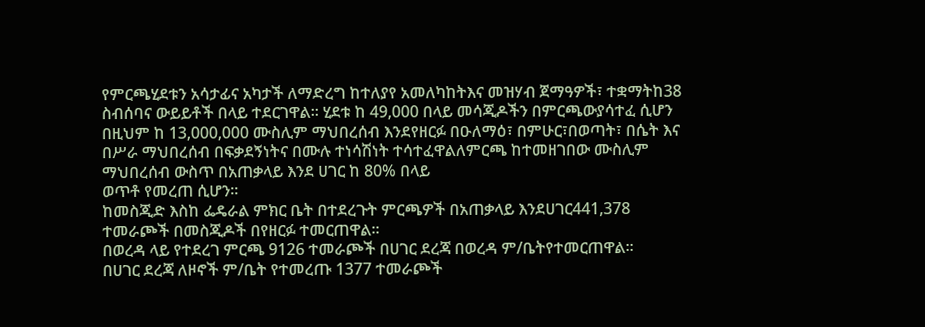የምርጫሂደቱን አሳታፊና አካታች ለማድረግ ከተለያየ አመለካከትእና መዝሃብ ጀማዓዎች፣ ተቋማትከ38 ስብሰባና ውይይቶች በላይ ተደርገዋል፡፡ ሂደቱ ከ 49,000 በላይ መሳጂዶችን በምርጫውያሳተፈ ሲሆን በዚህም ከ 13,000,000 ሙስሊም ማህበረሰብ እንደየዘርፉ በዑለማዕ፣ በምሁር፣በወጣት፣ በሴት እና በሥራ ማህበረሰብ በፍቃደኝነትና በሙሉ ተነሳሽነት ተሳተፈዋልለምርጫ ከተመዘገበው ሙስሊም ማህበረሰብ ውስጥ በአጠቃላይ እንደ ሀገር ከ 80% በላይ
ወጥቶ የመረጠ ሲሆን፡፡
ከመስጂድ እስከ ፌዴራል ምክር ቤት በተደረጉት ምርጫዎች በአጠቃላይ እንደሀገር441,378 ተመራጮች በመስጂዶች በየዘርፉ ተመርጠዋል፡፡
በወረዳ ላይ የተደረገ ምርጫ 9126 ተመራጮች በሀገር ደረጃ በወረዳ ም/ቤትየተመርጠዋል፡፡
በሀገር ደረጃ ለዞኖች ም/ቤት የተመረጡ 1377 ተመራጮች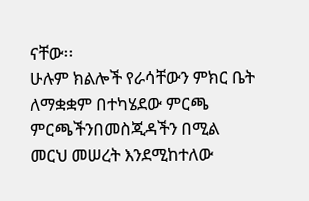ናቸው፡፡
ሁሉም ክልሎች የራሳቸውን ምክር ቤት ለማቋቋም በተካሄደው ምርጫ ምርጫችንበመስጂዳችን በሚል መርህ መሠረት እንደሚከተለው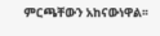ምርጫቸውን አከናውነዋል፡፡